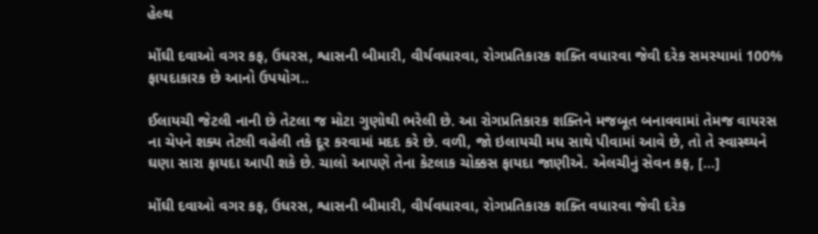હેલ્થ

મોંઘી દવાઓ વગર કફ, ઉધરસ, શ્વાસની બીમારી, વીર્યવધારવા, રોગપ્રતિકારક શક્તિ વધારવા જેવી દરેક સમસ્યામાં 100% ફાયદાકારક છે આનો ઉપયોગ..

ઈલાયચી જેટલી નાની છે તેટલા જ મોટા ગુણોથી ભરેલી છે. આ રોગપ્રતિકારક શક્તિને મજબૂત બનાવવામાં તેમજ વાયરસ ના ચેપને શક્ય તેટલી વહેલી તકે દૂર કરવામાં મદદ કરે છે. વળી, જો ઇલાયચી મધ સાથે પીવામાં આવે છે, તો તે સ્વાસ્થ્યને ઘણા સારા ફાયદા આપી શકે છે. ચાલો આપણે તેના કેટલાક ચોક્કસ ફાયદા જાણીએ. એલચીનું સેવન કફ, […]

મોંઘી દવાઓ વગર કફ, ઉધરસ, શ્વાસની બીમારી, વીર્યવધારવા, રોગપ્રતિકારક શક્તિ વધારવા જેવી દરેક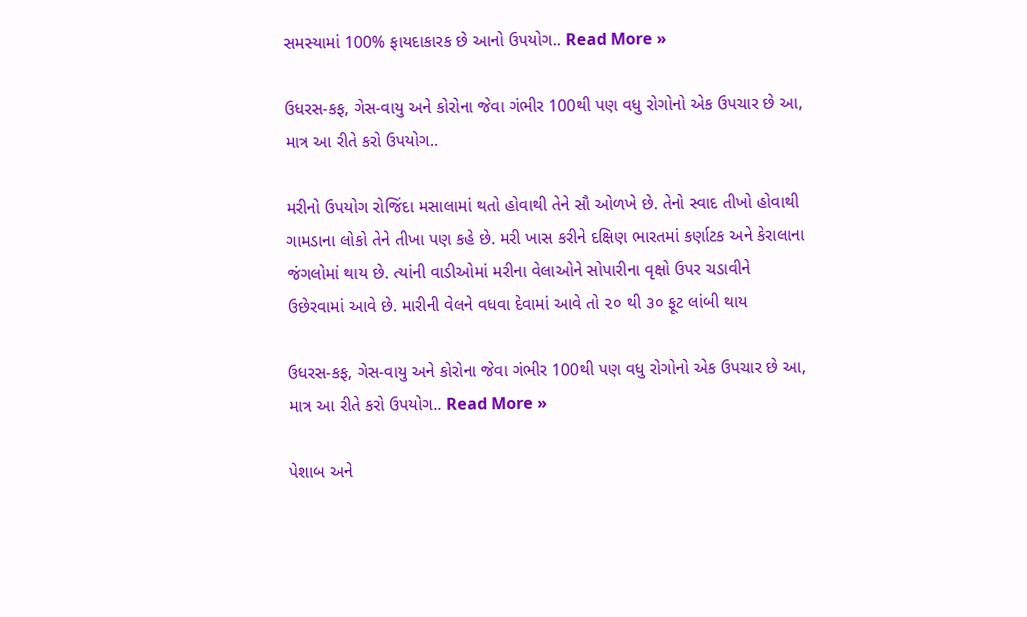સમસ્યામાં 100% ફાયદાકારક છે આનો ઉપયોગ.. Read More »

ઉધરસ-કફ, ગેસ-વાયુ અને કોરોના જેવા ગંભીર 100થી પણ વધુ રોગોનો એક ઉપચાર છે આ, માત્ર આ રીતે કરો ઉપયોગ..

મરીનો ઉપયોગ રોજિંદા મસાલામાં થતો હોવાથી તેને સૌ ઓળખે છે. તેનો સ્વાદ તીખો હોવાથી ગામડાના લોકો તેને તીખા પણ કહે છે. મરી ખાસ કરીને દક્ષિણ ભારતમાં કર્ણાટક અને કેરાલાના જંગલોમાં થાય છે. ત્યાંની વાડીઓમાં મરીના વેલાઓને સોપારીના વૃક્ષો ઉપર ચડાવીને ઉછેરવામાં આવે છે. મારીની વેલને વધવા દેવામાં આવે તો ૨૦ થી ૩૦ ફૂટ લાંબી થાય

ઉધરસ-કફ, ગેસ-વાયુ અને કોરોના જેવા ગંભીર 100થી પણ વધુ રોગોનો એક ઉપચાર છે આ, માત્ર આ રીતે કરો ઉપયોગ.. Read More »

પેશાબ અને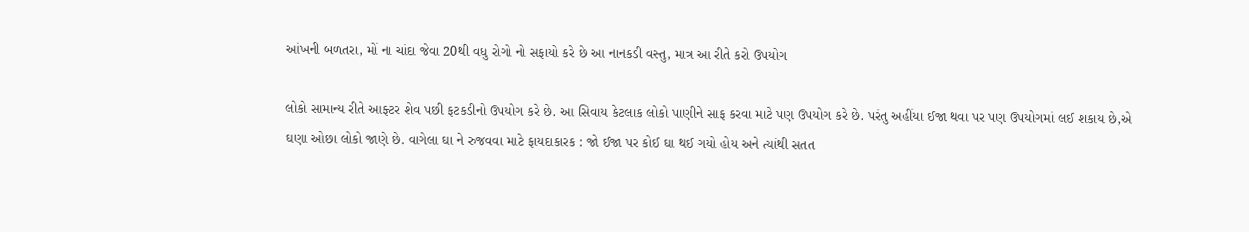આંખની બળતરા, મોં ના ચાંદા જેવા 20થી વધુ રોગો નો સફાયો કરે છે આ નાનકડી વસ્તુ, માત્ર આ રીતે કરો ઉપયોગ

લોકો સામાન્ય રીતે આફ્ટર શેવ પછી ફટકડીનો ઉપયોગ કરે છે. આ સિવાય કેટલાક લોકો પાણીને સાફ કરવા માટે પણ ઉપયોગ કરે છે. પરંતુ અહીંયા ઈજા થવા પર પણ ઉપયોગમાં લઈ શકાય છે,એ ઘણા ઓછા લોકો જાણે છે. વાગેલા ઘા ને રુજવવા માટે ફાયદાકારક : જો ઈજા પર કોઈ ઘા થઈ ગયો હોય અને ત્યાંથી સતત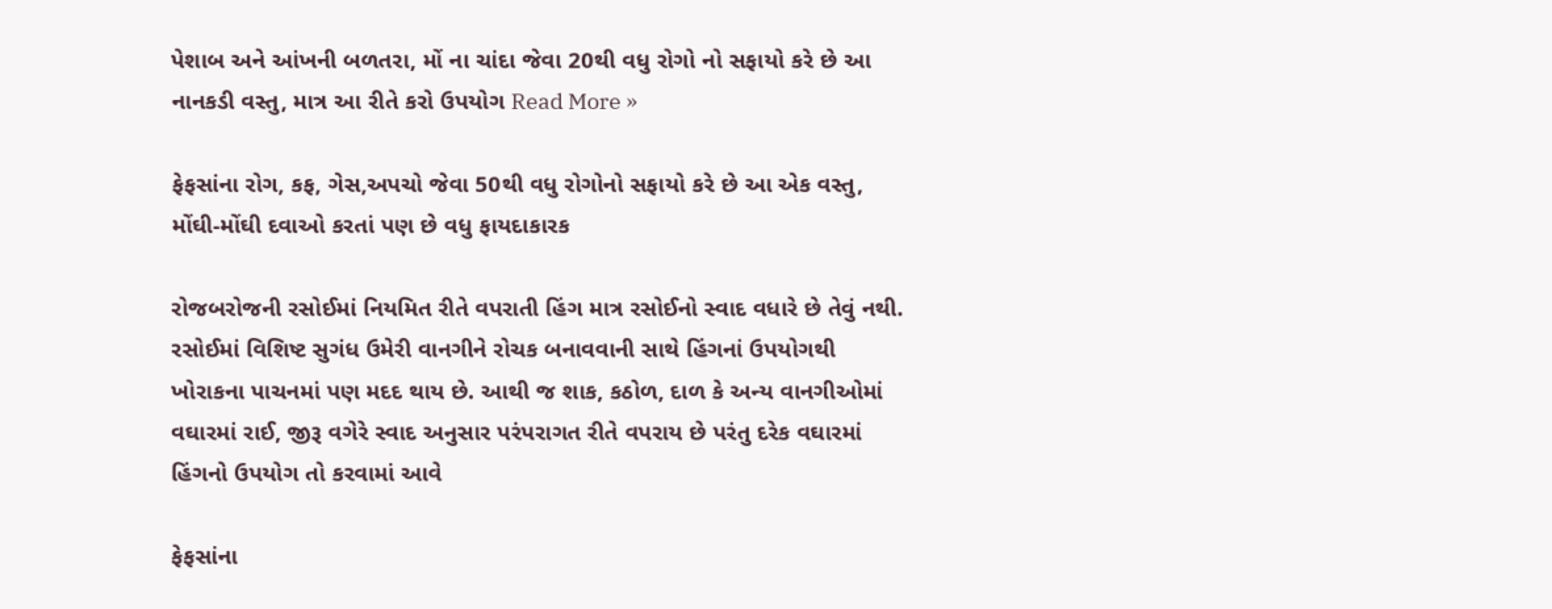પેશાબ અને આંખની બળતરા, મોં ના ચાંદા જેવા 20થી વધુ રોગો નો સફાયો કરે છે આ નાનકડી વસ્તુ, માત્ર આ રીતે કરો ઉપયોગ Read More »

ફેફસાંના રોગ, કફ, ગેસ,અપચો જેવા 50થી વધુ રોગોનો સફાયો કરે છે આ એક વસ્તુ, મોંઘી-મોંઘી દવાઓ કરતાં પણ છે વધુ ફાયદાકારક

રોજબરોજની રસોઈમાં નિયમિત રીતે વપરાતી હિંગ માત્ર રસોઈનો સ્વાદ વધારે છે તેવું નથી. રસોઈમાં વિશિષ્ટ સુગંધ ઉમેરી વાનગીને રોચક બનાવવાની સાથે હિંગનાં ઉપયોગથી ખોરાકના પાચનમાં પણ મદદ થાય છે. આથી જ શાક, કઠોળ, દાળ કે અન્ય વાનગીઓમાં વઘારમાં રાઈ, જીરૂ વગેરે સ્વાદ અનુસાર પરંપરાગત રીતે વપરાય છે પરંતુ દરેક વઘારમાં હિંગનો ઉપયોગ તો કરવામાં આવે

ફેફસાંના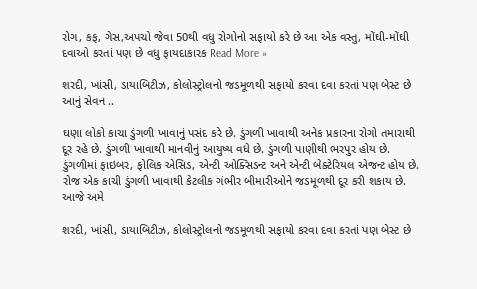રોગ, કફ, ગેસ,અપચો જેવા 50થી વધુ રોગોનો સફાયો કરે છે આ એક વસ્તુ, મોંઘી-મોંઘી દવાઓ કરતાં પણ છે વધુ ફાયદાકારક Read More »

શરદી, ખાંસી, ડાયાબિટીઝ, કોલોસ્ટ્રોલનો જડમૂળથી સફાયો કરવા દવા કરતાં પણ બેસ્ટ છે આનું સેવન ..

ઘણા લોકો કાચા ડુંગળી ખાવાનું પસંદ કરે છે. ડુંગળી ખાવાથી અનેક પ્રકારના રોગો તમારાથી દૂર રહે છે. ડુંગળી ખાવાથી માનવીનું આયુષ્ય વધે છે. ડુંગળી પાણીથી ભરપુર હોય છે. ડુંગળીમાં ફાઇબર, ફોલિક એસિડ, એન્ટી ઓક્સિડન્ટ અને એન્ટી બેક્ટેરિયલ એજન્ટ હોય છે. રોજ એક કાચી ડુંગળી ખાવાથી કેટલીક ગંભીર બીમારીઓને જડમૂળથી દૂર કરી શકાય છે. આજે અમે

શરદી, ખાંસી, ડાયાબિટીઝ, કોલોસ્ટ્રોલનો જડમૂળથી સફાયો કરવા દવા કરતાં પણ બેસ્ટ છે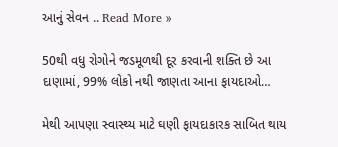આનું સેવન .. Read More »

50થી વધુ રોગોને જડમૂળથી દૂર કરવાની શક્તિ છે આ દાણામાં, 99% લોકો નથી જાણતા આના ફાયદાઓ…

મેથી આપણા સ્વાસ્થ્ય માટે ઘણી ફાયદાકારક સાબિત થાય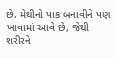છે. મેથીનો પાક બનાવીને પણ ખાવામાં આવે છે, જેથી શરીરને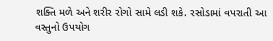શક્તિ મળે અને શરીર રોગો સામે લડી શકે. રસોડામાં વપરાતી આ વસ્તુનો ઉપયોગ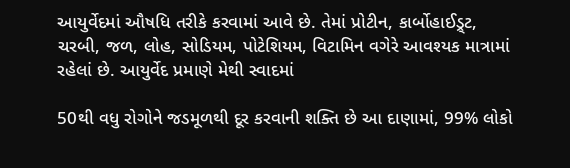આયુર્વેદમાં ઔષધિ તરીકે કરવામાં આવે છે. તેમાં પ્રોટીન, કાર્બોહાઈડ્ર્ટ, ચરબી, જળ, લોહ, સોડિયમ, પોટેશિયમ, વિટામિન વગેરે આવશ્યક માત્રામાં રહેલાં છે. આયુર્વેદ પ્રમાણે મેથી સ્વાદમાં

50થી વધુ રોગોને જડમૂળથી દૂર કરવાની શક્તિ છે આ દાણામાં, 99% લોકો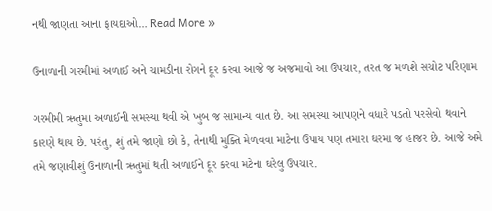નથી જાણતા આના ફાયદાઓ… Read More »

ઉનાળાની ગરમીમાં અળાઈ અને ચામડીના રોગને દૂર કરવા આજે જ અજમાવો આ ઉપચાર, તરત જ મળશે સચોટ પરિણામ

ગરમીમી ઋતુમા અળાઈની સમસ્યા થવી એ ખુબ જ સામાન્ય વાત છે. આ સમસ્યા આપણને વધારે પડતો પરસેવો થવાને કારણે થાય છે. પરંતુ, શું તમે જાણો છો કે, તેનાથી મુક્તિ મેળવવા માટેના ઉપાય પણ તમારા ઘરમા જ હાજર છે. આજે અમે તમે જણાવીશું ઉનાળાની ઋતુમાં થતી અળાઈને દૂર કરવા મટેના ઘરેલુ ઉપચાર.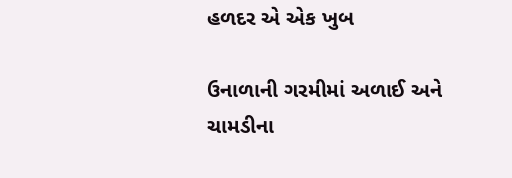હળદર એ એક ખુબ

ઉનાળાની ગરમીમાં અળાઈ અને ચામડીના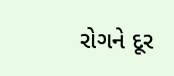રોગને દૂર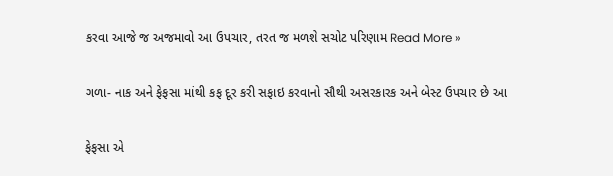કરવા આજે જ અજમાવો આ ઉપચાર, તરત જ મળશે સચોટ પરિણામ Read More »

ગળા- નાક અને ફેફસા માંથી કફ દૂર કરી સફાઇ કરવાનો સૌથી અસરકારક અને બેસ્ટ ઉપચાર છે આ

ફેફસા એ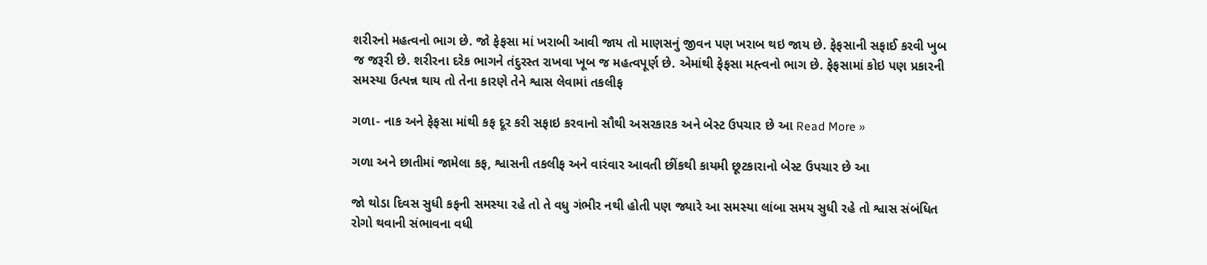શરીરનો મહત્વનો ભાગ છે. જો ફેફસા માં ખરાબી આવી જાય તો માણસનું જીવન પણ ખરાબ થઇ જાય છે. ફેફસાની સફાઈ કરવી ખુબ જ જરૂરી છે. શરીરના દરેક ભાગને તંદુરસ્ત રાખવા ખૂબ જ મહત્વપૂર્ણ છે. એમાંથી ફેફસા મહ્ત્વનો ભાગ છે. ફેફસામાં કોઇ પણ પ્રકારની સમસ્યા ઉત્પન્ન થાય તો તેના કારણે તેને શ્વાસ લેવામાં તકલીફ

ગળા- નાક અને ફેફસા માંથી કફ દૂર કરી સફાઇ કરવાનો સૌથી અસરકારક અને બેસ્ટ ઉપચાર છે આ Read More »

ગળા અને છાતીમાં જામેલા કફ, શ્વાસની તકલીફ અને વારંવાર આવતી છીંકથી કાયમી છૂટકારાનો બેસ્ટ ઉપચાર છે આ

જો થોડા દિવસ સુધી કફની સમસ્યા રહે તો તે વધુ ગંભીર નથી હોતી પણ જ્યારે આ સમસ્યા લાંબા સમય સુધી રહે તો શ્વાસ સંબંધિત રોગો થવાની સંભાવના વધી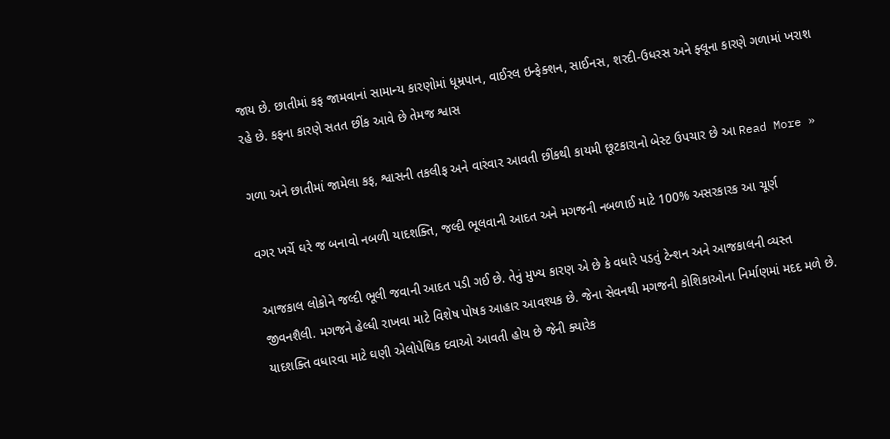જાય છે. છાતીમાં કફ જામવાનાં સામાન્ય કારણોમાં ધૂમ્રપાન, વાઈરલ ઇન્ફેક્શન, સાઈનસ, શરદી-ઉધરસ અને ફ્લૂના કારણે ગળામાં ખરાશ રહે છે. કફના કારણે સતત છીંક આવે છે તેમજ શ્વાસ

ગળા અને છાતીમાં જામેલા કફ, શ્વાસની તકલીફ અને વારંવાર આવતી છીંકથી કાયમી છૂટકારાનો બેસ્ટ ઉપચાર છે આ Read More »

વગર ખર્ચે ઘરે જ બનાવો નબળી યાદશક્તિ, જલ્દી ભૂલવાની આદત અને મગજની નબળાઈ માટે 100% અસરકારક આ ચૂર્ણ

આજકાલ લોકોને જલ્દી ભૂલી જવાની આદત પડી ગઈ છે. તેનું મુખ્ય કારણ એ છે કે વધારે પડતું ટેન્શન અને આજકાલની વ્યસ્ત જીવનશૈલી. મગજને હેલ્ધી રાખવા માટે વિશેષ પોષક આહાર આવશ્યક છે. જેના સેવનથી મગજની કોશિકાઓના નિર્માણમાં મદદ મળે છે. યાદશક્તિ વધારવા માટે ઘણી એલોપેથિક દવાઓ આવતી હોય છે જેની ક્યારેક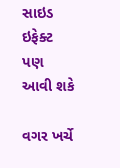સાઇડ ઇફેક્ટ પણ આવી શકે

વગર ખર્ચે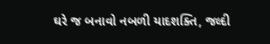ઘરે જ બનાવો નબળી યાદશક્તિ, જલ્દી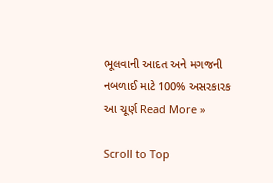ભૂલવાની આદત અને મગજની નબળાઈ માટે 100% અસરકારક આ ચૂર્ણ Read More »

Scroll to Top